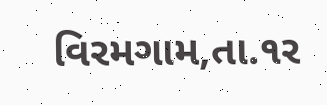વિરમગામ,તા.૧ર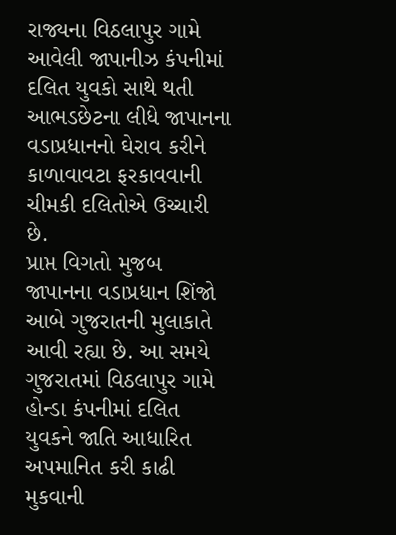રાજ્યના વિઠલાપુર ગામે આવેલી જાપાનીઝ કંપનીમાં દલિત યુવકો સાથે થતી આભડછેટના લીધે જાપાનના વડાપ્રધાનનો ઘેરાવ કરીને કાળાવાવટા ફરકાવવાની ચીમકી દલિતોએ ઉચ્ચારી છે.
પ્રાપ્ત વિગતો મુજબ જાપાનના વડાપ્રધાન શિંજો આબે ગુજરાતની મુલાકાતે આવી રહ્યા છે. આ સમયે ગુજરાતમાં વિઠલાપુર ગામે હોન્ડા કંપનીમાં દલિત યુવકને જાતિ આધારિત અપમાનિત કરી કાઢી મુકવાની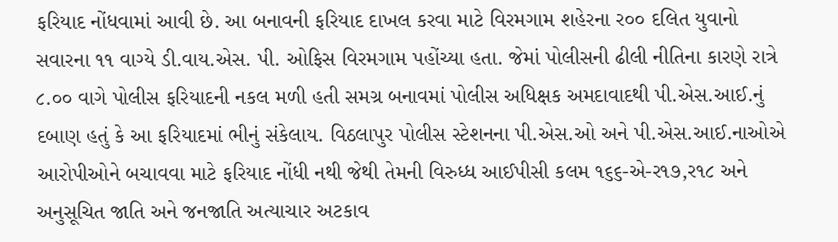ફરિયાદ નોંધવામાં આવી છે. આ બનાવની ફરિયાદ દાખલ કરવા માટે વિરમગામ શહેરના ર૦૦ દલિત યુવાનો સવારના ૧૧ વાગ્યે ડી.વાય.એસ. પી. ઓફિસ વિરમગામ પહોંચ્યા હતા. જેમાં પોલીસની ઢીલી નીતિના કારણે રાત્રે ૮.૦૦ વાગે પોલીસ ફરિયાદની નકલ મળી હતી સમગ્ર બનાવમાં પોલીસ અધિક્ષક અમદાવાદથી પી.એસ.આઈ.નું દબાણ હતું કે આ ફરિયાદમાં ભીનું સંકેલાય. વિઠલાપુર પોલીસ સ્ટેશનના પી.એસ.ઓ અને પી.એસ.આઈ.નાઓએ આરોપીઓને બચાવવા માટે ફરિયાદ નોંધી નથી જેથી તેમની વિરુધ્ધ આઈપીસી કલમ ૧૬૬-એ-ર૧૭,ર૧૮ અને અનુસૂચિત જાતિ અને જનજાતિ અત્યાચાર અટકાવ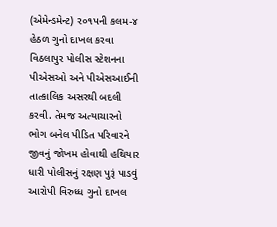(એમેન્ડમેન્ટ) ર૦૧પની કલમ-૪ હેઠળ ગુનો દાખલ કરવા વિઠલાપુર પોલીસ સ્ટેશનના પીએસઓ અને પીએસઆઈની તાત્કાલિક અસરથી બદલી કરવી. તેમજ અત્યાચારનો ભોગ બનેલ પીડિત પરિવારને જીવનું જોખમ હોવાથી હથિયાર ધારી પોલીસનું રક્ષણ પુરૂં પાડવું આરોપી વિરુધ્ધ ગુનો દાખલ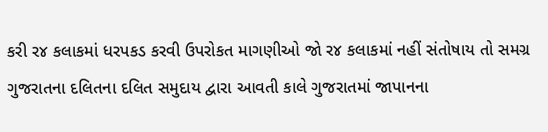કરી ર૪ કલાકમાં ધરપકડ કરવી ઉપરોકત માગણીઓ જો ર૪ કલાકમાં નહીં સંતોષાય તો સમગ્ર ગુજરાતના દલિતના દલિત સમુદાય દ્વારા આવતી કાલે ગુજરાતમાં જાપાનના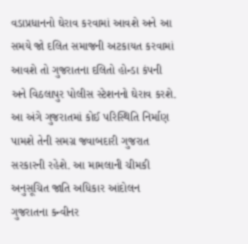વડાપ્રધાનનો ઘેરાવ કરવામાં આવશે અને આ સમયે જો દલિત સમાજની અટકાયત કરવામાં આવશે તો ગુજરાતના દલિતો હોન્ડા કંપની અને વિઠલાપુર પોલીસ સ્ટેશનનો ઘેરાવ કરશે. આ અંગે ગુજરાતમાં કોઈ પરિસ્થિતિ નિર્માણ પામશે તેની સમગ્ર જવાબદારી ગુજરાત સરકારની રહેશે. આ મામલાની ચીમકી અનુસૂચિત જાતિ અધિકાર આંદોલન ગુજરાતના કન્વીનર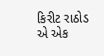કિરીટ રાઠોડ એ એક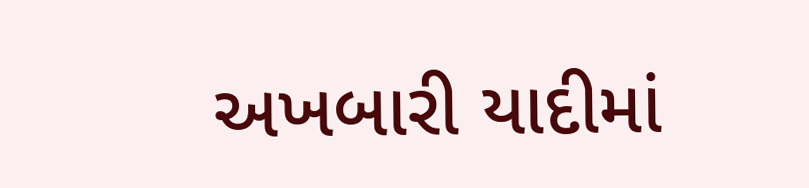અખબારી યાદીમાં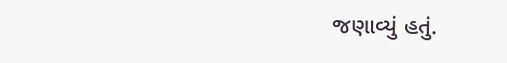જણાવ્યું હતું.